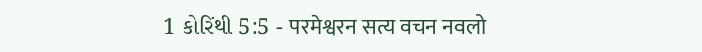1 કોરિંથી 5:5 - परमेश्वरन सत्य वचन नवलो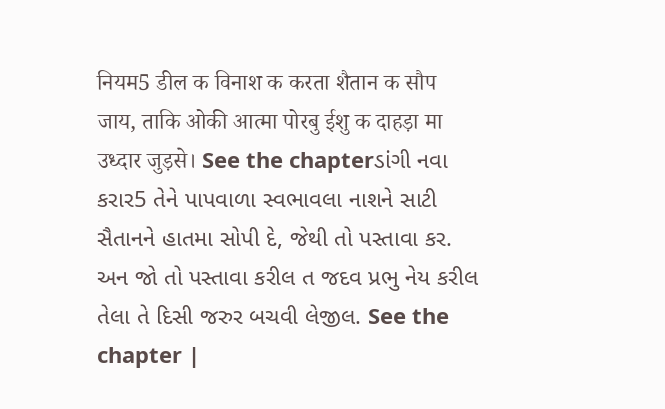नियम5 डील क विनाश क करता शैतान क सौप जाय, ताकि ओकी आत्मा पोरबु ईशु क दाहड़ा मा उध्दार जुड़से। See the chapterડાંગી નવા કરાર5 તેને પાપવાળા સ્વભાવલા નાશને સાટી સૈતાનને હાતમા સોપી દે, જેથી તો પસ્તાવા કર. અન જો તો પસ્તાવા કરીલ ત જદવ પ્રભુ નેય કરીલ તેલા તે દિસી જરુર બચવી લેજીલ. See the chapter |